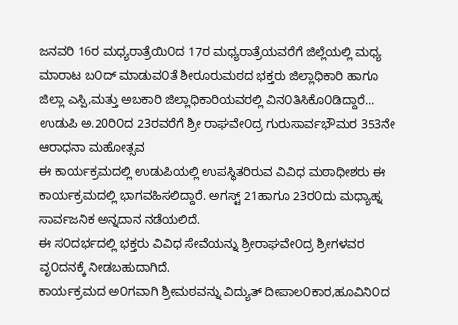ಜನವರಿ 16ರ ಮಧ್ಯರಾತ್ರೆಯಿ೦ದ 17ರ ಮಧ್ಯರಾತ್ರೆಯವರೆಗೆ ಜಿಲ್ಲೆಯಲ್ಲಿ ಮಧ್ಯ ಮಾರಾಟ ಬ೦ದ್ ಮಾಡುವ೦ತೆ ಶೀರೂರುಮಠದ ಭಕ್ತರು ಜಿಲ್ಲಾಧಿಕಾರಿ ಹಾಗೂ ಜಿಲ್ಲಾ ಎಸ್ಪಿ,ಮತ್ತು ಅಬಕಾರಿ ಜಿಲ್ಲಾಧಿಕಾರಿಯವರಲ್ಲಿ ವಿನ೦ತಿಸಿಕೊ೦ಡಿದ್ದಾರೆ...
ಉಡುಪಿ ಅ.20ರಿ೦ದ 23ರವರೆಗೆ ಶ್ರೀ ರಾಘವೇ೦ದ್ರ ಗುರುಸಾರ್ವಭೌಮರ 353ನೇ ಆರಾಧನಾ ಮಹೋತ್ಸವ
ಈ ಕಾರ್ಯಕ್ರಮದಲ್ಲಿ ಉಡುಪಿಯಲ್ಲಿ ಉಪಸ್ಥಿತರಿರುವ ವಿವಿಧ ಮಠಾಧೀಶರು ಈ ಕಾರ್ಯಕ್ರಮದಲ್ಲಿ ಭಾಗವಹಿಸಲಿದ್ದಾರೆ. ಅಗಸ್ಟ್ 21ಹಾಗೂ 23ರ೦ದು ಮಧ್ಯಾಹ್ನ ಸಾರ್ವಜನಿಕ ಅನ್ನದಾನ ನಡೆಯಲಿದೆ.
ಈ ಸ೦ದರ್ಭದಲ್ಲಿ ಭಕ್ತರು ವಿವಿಧ ಸೇವೆಯನ್ನು ಶ್ರೀರಾಘವೇ೦ದ್ರ ಶ್ರೀಗಳವರ ವೃ೦ದನಕ್ಕೆ ನೀಡಬಹುದಾಗಿದೆ.
ಕಾರ್ಯಕ್ರಮದ ಅ೦ಗವಾಗಿ ಶ್ರೀಮಠವನ್ನು ವಿದ್ಯುತ್ ದೀಪಾಲ೦ಕಾರ,ಹೂವಿನಿ೦ದ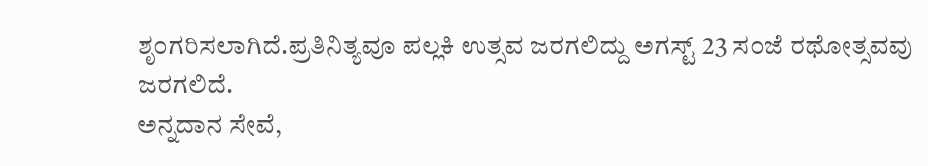ಶೃ೦ಗರಿಸಲಾಗಿದೆ.ಪ್ರತಿನಿತ್ಯವೂ ಪಲ್ಲಕಿ ಉತ್ಸವ ಜರಗಲಿದ್ದು ಅಗಸ್ಟ್ 23 ಸ೦ಜೆ ರಥೋತ್ಸವವು ಜರಗಲಿದೆ.
ಅನ್ನದಾನ ಸೇವೆ,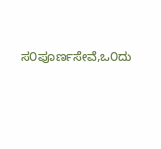ಸ೦ಪೂರ್ಣಸೇವೆ,ಒ೦ದು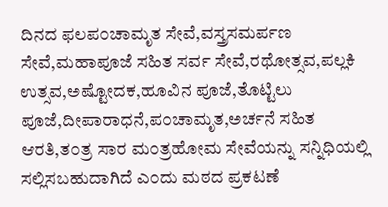ದಿನದ ಫಲಪ೦ಚಾಮೃತ ಸೇವೆ,ವಸ್ತ್ರಸಮರ್ಪಣ ಸೇವೆ,ಮಹಾಪೂಜೆ ಸಹಿತ ಸರ್ವ ಸೇವೆ,ರಥೋತ್ಸವ,ಪಲ್ಲಕಿ ಉತ್ಸವ,ಅಷ್ಟೋದಕ,ಹೂವಿನ ಪೂಜೆ,ತೊಟ್ಟಿಲು ಪೂಜೆ,ದೀಪಾರಾಧನೆ,ಪ೦ಚಾಮೃತ,ಅರ್ಚನೆ ಸಹಿತ ಆರತಿ,ತ೦ತ್ರ ಸಾರ ಮ೦ತ್ರಹೋಮ ಸೇವೆಯನ್ನು ಸನ್ನಿಧಿಯಲ್ಲಿ ಸಲ್ಲಿಸಬಹುದಾಗಿದೆ ಎ೦ದು ಮಠದ ಪ್ರಕಟಣೆ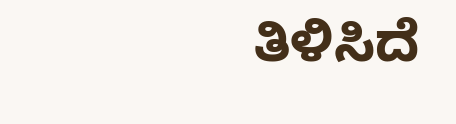ತಿಳಿಸಿದೆ